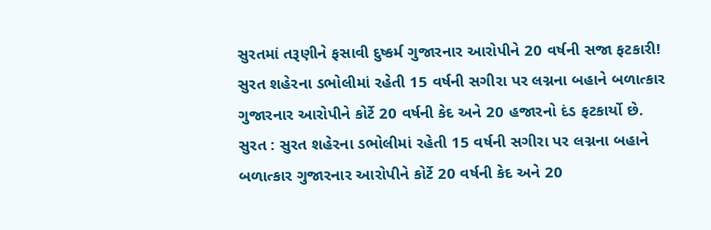સુરતમાં તરૂણીને ફસાવી દુષ્કર્મ ગુજારનાર આરોપીને 20 વર્ષની સજા ફટકારી!
સુરત શહેરના ડભોલીમાં રહેતી 15 વર્ષની સગીરા પર લગ્નના બહાને બળાત્કાર ગુજારનાર આરોપીને કોર્ટે 20 વર્ષની કેદ અને 20 હજારનો દંડ ફટકાર્યો છે.
સુરત : સુરત શહેરના ડભોલીમાં રહેતી 15 વર્ષની સગીરા પર લગ્નના બહાને બળાત્કાર ગુજારનાર આરોપીને કોર્ટે 20 વર્ષની કેદ અને 20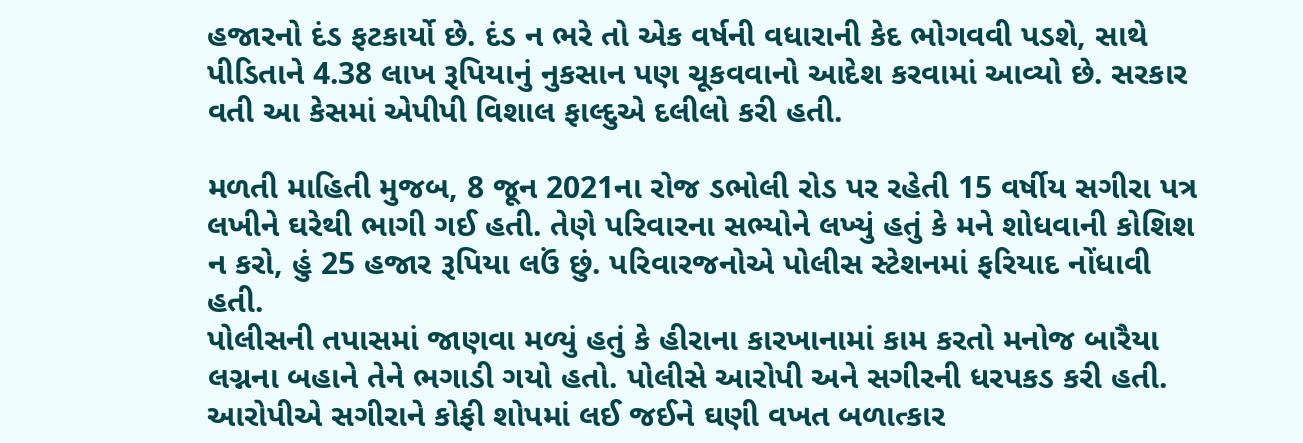હજારનો દંડ ફટકાર્યો છે. દંડ ન ભરે તો એક વર્ષની વધારાની કેદ ભોગવવી પડશે, સાથે પીડિતાને 4.38 લાખ રૂપિયાનું નુકસાન પણ ચૂકવવાનો આદેશ કરવામાં આવ્યો છે. સરકાર વતી આ કેસમાં એપીપી વિશાલ ફાલ્દુએ દલીલો કરી હતી.

મળતી માહિતી મુજબ, 8 જૂન 2021ના રોજ ડભોલી રોડ પર રહેતી 15 વર્ષીય સગીરા પત્ર લખીને ઘરેથી ભાગી ગઈ હતી. તેણે પરિવારના સભ્યોને લખ્યું હતું કે મને શોધવાની કોશિશ ન કરો, હું 25 હજાર રૂપિયા લઉં છું. પરિવારજનોએ પોલીસ સ્ટેશનમાં ફરિયાદ નોંધાવી હતી.
પોલીસની તપાસમાં જાણવા મળ્યું હતું કે હીરાના કારખાનામાં કામ કરતો મનોજ બારૈયા લગ્નના બહાને તેને ભગાડી ગયો હતો. પોલીસે આરોપી અને સગીરની ધરપકડ કરી હતી. આરોપીએ સગીરાને કોફી શોપમાં લઈ જઈને ઘણી વખત બળાત્કાર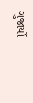ગુજાર્યો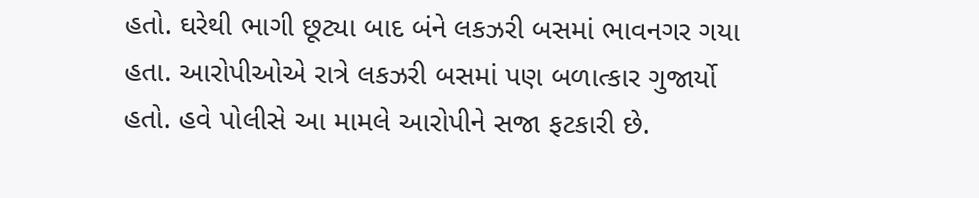હતો. ઘરેથી ભાગી છૂટ્યા બાદ બંને લકઝરી બસમાં ભાવનગર ગયા હતા. આરોપીઓએ રાત્રે લકઝરી બસમાં પણ બળાત્કાર ગુજાર્યો હતો. હવે પોલીસે આ મામલે આરોપીને સજા ફટકારી છે.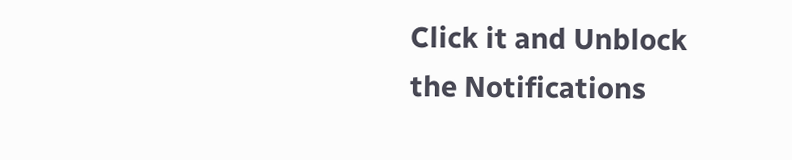Click it and Unblock the Notifications